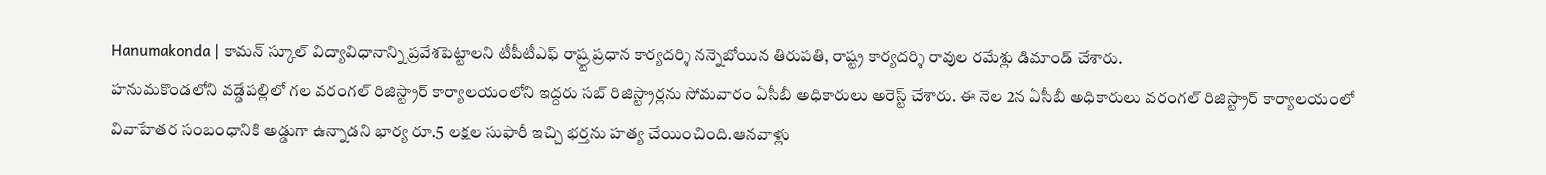Hanumakonda | కామన్ స్కూల్ విద్యావిధానాన్ని ప్రవేశపెట్టాలని టీపీటీఎఫ్ రాష్ర్ట ప్రధాన కార్యదర్శి నన్నెబోయిన తిరుపతి, రాష్ట్ర కార్యదర్శి రావుల రమేశ్లు డిమాండ్ చేశారు.
హనుమకొండలోని వడ్డేపల్లిలో గల వరంగల్ రిజిస్ట్రార్ కార్యాలయంలోని ఇద్దరు సబ్ రిజిస్ట్రార్లను సోమవారం ఏసీబీ అధికారులు అరెస్ట్ చేశారు. ఈ నెల 2న ఏసీబీ అధికారులు వరంగల్ రిజిస్ట్రార్ కార్యాలయంలో
వివాహేతర సంబంధానికి అడ్డుగా ఉన్నాడని భార్య రూ.5 లక్షల సుఫారీ ఇచ్చి భర్తను హత్య చేయించింది.ఆనవాళ్లు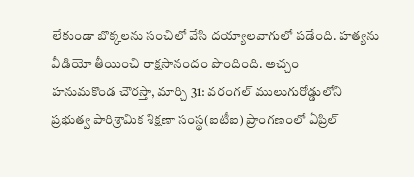లేకుండా బొక్కలను సంచిలో వేసి దయ్యాలవాగులో పడేంది. హత్యను వీడియో తీయించి రాక్షసానందం పొందింది. అచ్చం
హనుమకొండ చౌరస్తా, మార్చి 31: వరంగల్ ములుగురోడ్డులోని ప్రభుత్వ పారిశ్రామిక శిక్షణా సంస్థ(ఐటీఐ) ప్రాంగణంలో ఏప్రిల్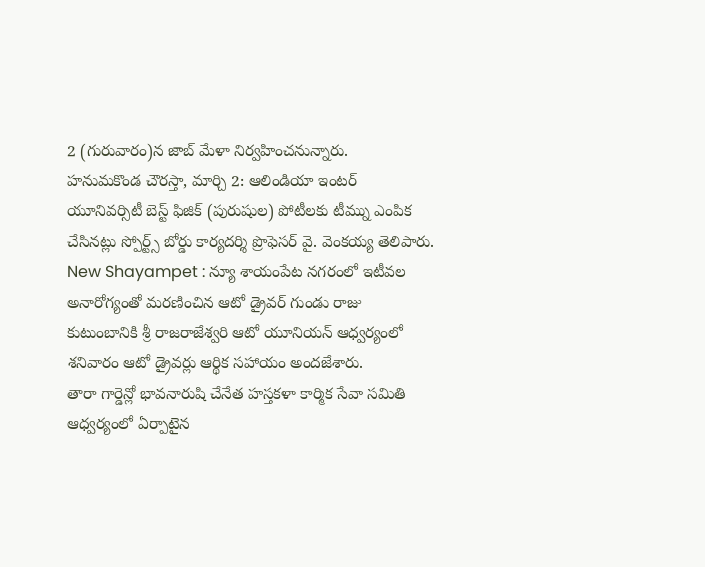2 (గురువారం)న జాబ్ మేళా నిర్వహించనున్నారు.
హనుమకొండ చౌరస్తా, మార్చి 2: ఆలిండియా ఇంటర్ యూనివర్సిటీ బెస్ట్ ఫిజిక్ (పురుషుల) పోటీలకు టీమ్ను ఎంపిక చేసినట్లు స్పోర్ట్స్ బోర్డు కార్యదర్శి ప్రొఫెసర్ వై. వెంకయ్య తెలిపారు.
New Shayampet : న్యూ శాయంపేట నగరంలో ఇటీవల అనారోగ్యంతో మరణించిన ఆటో డ్రైవర్ గుండు రాజు కుటుంబానికి శ్రీ రాజరాజేశ్వరి ఆటో యూనియన్ ఆధ్వర్యంలో శనివారం ఆటో డ్రైవర్లు ఆర్థిక సహాయం అందజేశారు.
తారా గార్డెన్లో భావనారుషి చేనేత హస్తకళా కార్మిక సేవా సమితి ఆధ్వర్యంలో ఏర్పాటైన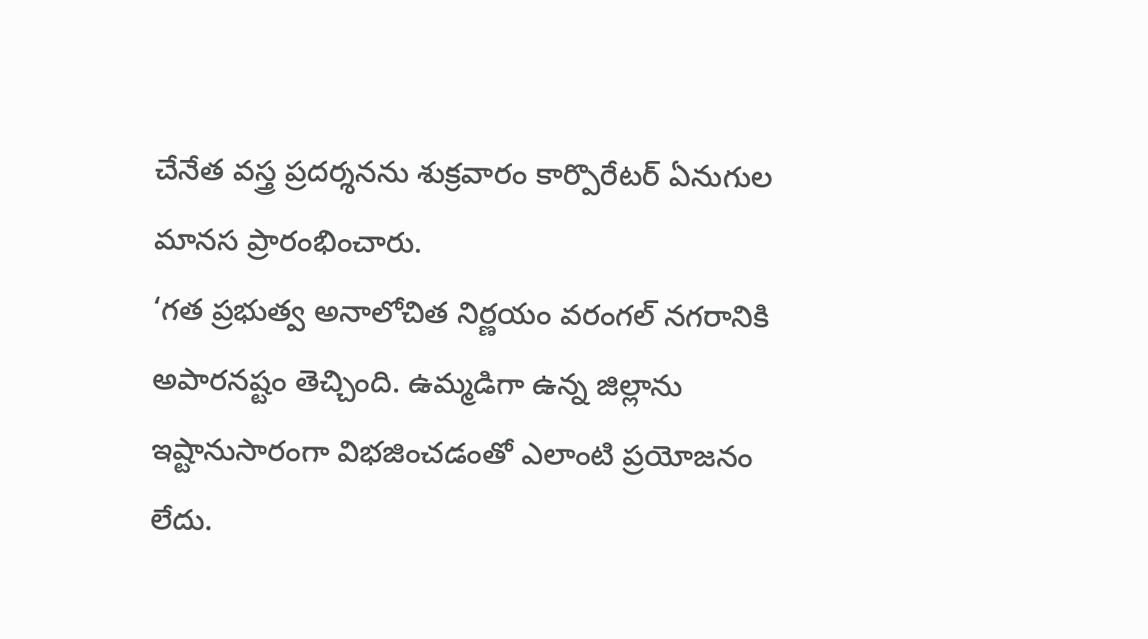చేనేత వస్త్ర ప్రదర్శనను శుక్రవారం కార్పొరేటర్ ఏనుగుల మానస ప్రారంభించారు.
‘గత ప్రభుత్వ అనాలోచిత నిర్ణయం వరంగల్ నగరానికి అపారనష్టం తెచ్చింది. ఉమ్మడిగా ఉన్న జిల్లాను ఇష్టానుసారంగా విభజించడంతో ఎలాంటి ప్రయోజనం లేదు.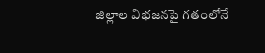జిల్లాల విభజనపై గతంలోనే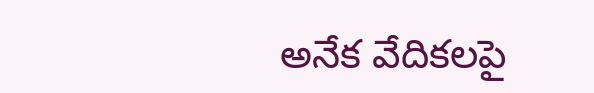అనేక వేదికలపై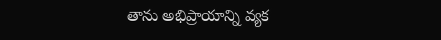తాను అభిప్రాయాన్ని వ్యక